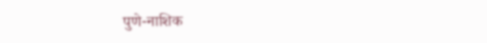पुणे-नाशिक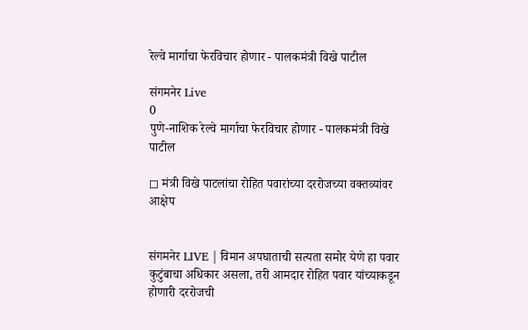रेल्वे मार्गाचा फेरविचार होणार - पालकमंत्री विखे पाटील

संगमनेर Live
0
पुणे-नाशिक रेल्वे मार्गाचा फेरविचार होणार - पालकमंत्री विखे पाटील

◻ मंत्री विखे पाटलांचा रोहित पवारांच्या दररोजच्या वक्तव्यांवर आक्षेप


संगमनेर LIVE | विमान अपघाताची सत्यता समोर येणे हा पवार कुटुंबाचा अधिकार असला, तरी आमदार रोहित पवार यांच्याकडून होणारी दररोजची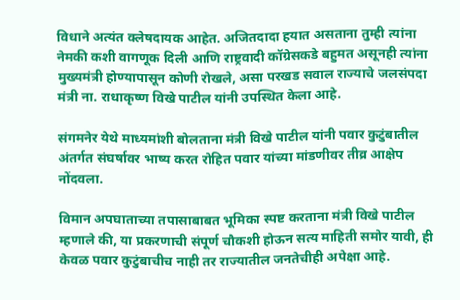विधाने अत्यंत क्लेषदायक आहेत. अजितदादा हयात असताना तुम्ही त्यांना नेमकी कशी वागणूक दिली आणि राष्ट्रवादी कॉग्रेसकडे बहुमत असूनही त्यांना मुख्यमंत्री होण्यापासून कोणी रोखले, असा परखड सवाल राज्याचे जलसंपदा मंत्री ना. राधाकृष्ण विखे पाटील यांनी उपस्थित केला आहे.

संगमनेर येथे माध्यमांशी बोलताना मंत्री विखे पाटील यांनी पवार कुटुंबातील अंतर्गत संघर्षावर भाष्य करत रोहित पवार यांच्या मांडणीवर तीव्र आक्षेप नोंदवला.

विमान अपघाताच्या तपासाबाबत भूमिका स्पष्ट करताना मंत्री विखे पाटील म्हणाले की, या प्रकरणाची संपूर्ण चौकशी होऊन सत्य माहिती समोर यावी, ही केवळ पवार कुटुंबाचीच नाही तर राज्यातील जनतेचीही अपेक्षा आहे.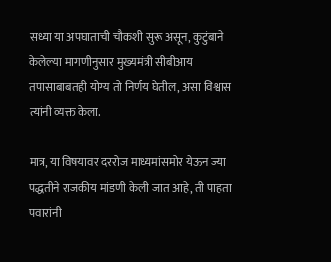सध्या या अपघाताची चौकशी सुरू असून, कुटुंबाने केलेल्या मागणीनुसार मुख्यमंत्री सीबीआय तपासाबाबतही योग्य तो निर्णय घेतील, असा विश्वास त्यांनी व्यक्त केला.

मात्र, या विषयावर दररोज माध्यमांसमोर येऊन ज्या पद्धतीने राजकीय मांडणी केली जात आहे, ती पाहता पवारांनी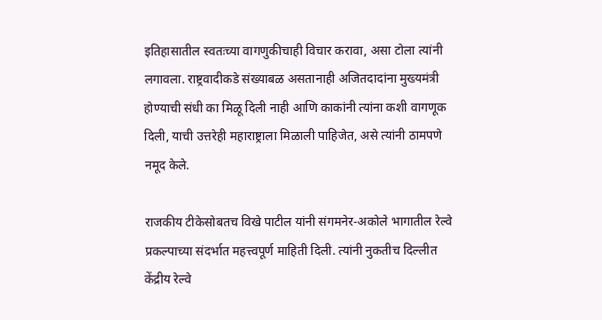इतिहासातील स्वतःच्या वागणुकीचाही विचार करावा, असा टोला त्यांनी लगावला. राष्ट्रवादीकडे संख्याबळ असतानाही अजितदादांना मुख्यमंत्री होण्याची संधी का मिळू दिली नाही आणि काकांनी त्यांना कशी वागणूक दिली, याची उत्तरेही महाराष्ट्राला मिळाली पाहिजेत, असे त्यांनी ठामपणे नमूद केले.

राजकीय टीकेसोबतच विखे पाटील यांनी संगमनेर-अकोले भागातील रेल्वे प्रकल्पाच्या संदर्भात महत्त्वपूर्ण माहिती दिली. त्यांनी नुकतीच दिल्लीत केंद्रीय रेल्वे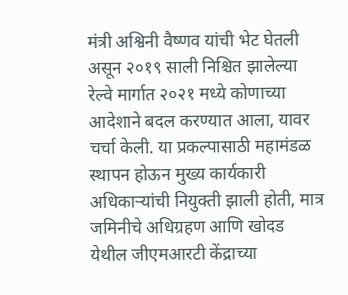मंत्री अश्विनी वैष्णव यांची भेट घेतली असून २०१९ साली निश्चित झालेल्या रेल्वे मार्गात २०२१ मध्ये कोणाच्या आदेशाने बदल करण्यात आला, यावर चर्चा केली. या प्रकल्पासाठी महामंडळ स्थापन होऊन मुख्य कार्यकारी अधिकाऱ्यांची नियुक्ती झाली होती, मात्र जमिनीचे अधिग्रहण आणि खोदड येथील जीएमआरटी केंद्राच्या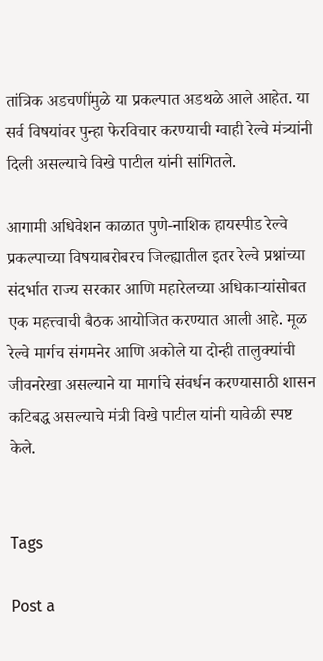तांत्रिक अडचणींमुळे या प्रकल्पात अडथळे आले आहेत. या सर्व विषयांवर पुन्हा फेरविचार करण्याची ग्वाही रेल्वे मंत्र्यांनी दिली असल्याचे विखे पाटील यांनी सांगितले.

आगामी अधिवेशन काळात पुणे-नाशिक हायस्पीड रेल्वे प्रकल्पाच्या विषयाबरोबरच जिल्ह्यातील इतर रेल्वे प्रश्नांच्या संदर्भात राज्य सरकार आणि महारेलच्या अधिकाऱ्यांसोबत एक महत्त्वाची बैठक आयोजित करण्यात आली आहे. मूळ रेल्वे मार्गच संगमनेर आणि अकोले या दोन्ही तालुक्यांची जीवनरेखा असल्याने या मार्गाचे संवर्धन करण्यासाठी शासन कटिबद्ध असल्याचे मंत्री विखे पाटील यांनी यावेळी स्पष्ट केले.


Tags

Post a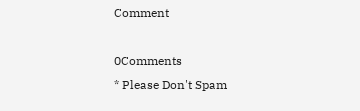Comment

0Comments
* Please Don't Spam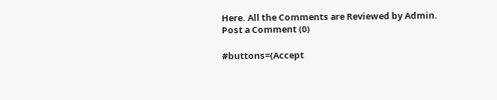Here. All the Comments are Reviewed by Admin.
Post a Comment (0)

#buttons=(Accept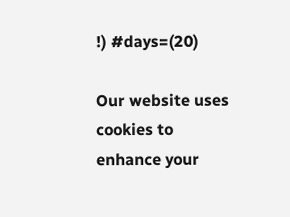!) #days=(20)

Our website uses cookies to enhance your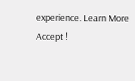experience. Learn More
Accept !